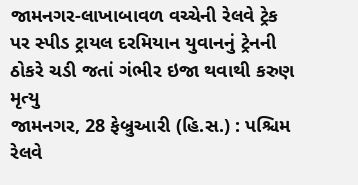જામનગર-લાખાબાવળ વચ્ચેની રેલવે ટ્રેક પર સ્પીડ ટ્રાયલ દરમિયાન યુવાનનું ટ્રેનની ઠોકરે ચડી જતાં ગંભીર ઇજા થવાથી કરુણ મૃત્યુ
જામનગર, 28 ફેબ્રુઆરી (હિ.સ.) : પશ્ચિમ રેલવે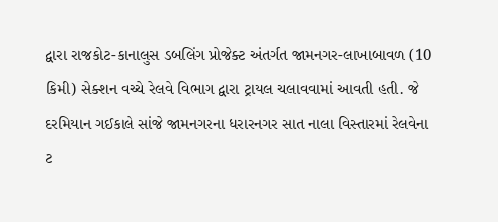દ્વારા રાજકોટ-કાનાલુસ ડબલિંગ પ્રોજેક્ટ અંતર્ગત જામનગર-લાખાબાવળ (10 કિમી) સેક્શન વચ્ચે રેલવે વિભાગ દ્વારા ટ્રાયલ ચલાવવામાં આવતી હતી. જે દરમિયાન ગઈકાલે સાંજે જામનગરના ધરારનગર સાત નાલા વિસ્તારમાં રેલવેના ટ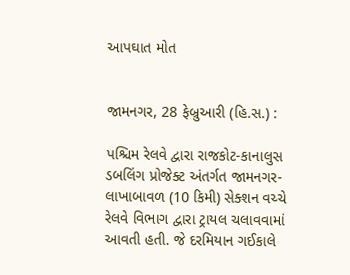આપઘાત મોત


જામનગર, 28 ફેબ્રુઆરી (હિ.સ.) :

પશ્ચિમ રેલવે દ્વારા રાજકોટ-કાનાલુસ ડબલિંગ પ્રોજેક્ટ અંતર્ગત જામનગર-લાખાબાવળ (10 કિમી) સેક્શન વચ્ચે રેલવે વિભાગ દ્વારા ટ્રાયલ ચલાવવામાં આવતી હતી. જે દરમિયાન ગઈકાલે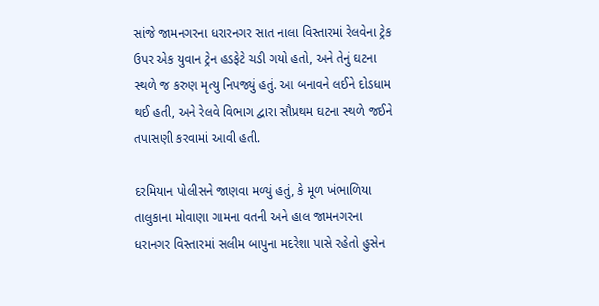સાંજે જામનગરના ધરારનગર સાત નાલા વિસ્તારમાં રેલવેના ટ્રેક ઉપર એક યુવાન ટ્રેન હડફેટે ચડી ગયો હતો, અને તેનું ઘટના સ્થળે જ કરુણ મૃત્યુ નિપજ્યું હતું. આ બનાવને લઈને દોડધામ થઈ હતી, અને રેલવે વિભાગ દ્વારા સૌપ્રથમ ઘટના સ્થળે જઈને તપાસણી કરવામાં આવી હતી.

દરમિયાન પોલીસને જાણવા મળ્યું હતું, કે મૂળ ખંભાળિયા તાલુકાના મોવાણા ગામના વતની અને હાલ જામનગરના ધરાનગર વિસ્તારમાં સલીમ બાપુના મદરેશા પાસે રહેતો હુસેન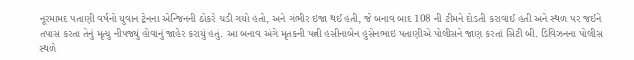નૂરમામદ પતાણી વર્ષનો યુવાન ટ્રેનના એન્જિનની ઠોકરે ચડી ગયો હતો, અને ગંભીર ઇજા થઈ હતી, જે બનાવ બાદ 108 ની ટીમને દોડતી કરાવાઈ હતી અને સ્થળ પર જઈને તપાસ કરતા તેનું મૃત્યુ નીપજ્યું હોવાનું જાહેર કરાયું હતું. આ બનાવ અંગે મૃતકની પત્ની હસીનાબેન હુસેનભાઇ પતાણીએ પોલીસને જાણ કરતાં સિટી બી. ડિવિઝનના પોલીસ સ્થળે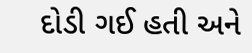દોડી ગઈ હતી અને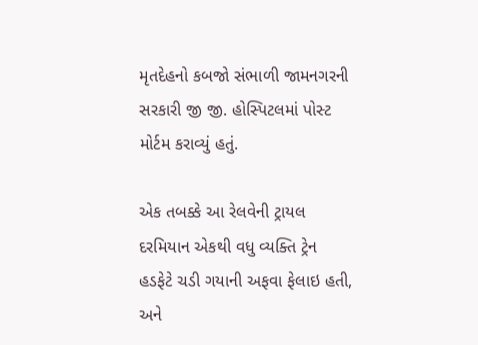મૃતદેહનો કબજો સંભાળી જામનગરની સરકારી જી જી. હોસ્પિટલમાં પોસ્ટ મોર્ટમ કરાવ્યું હતું.

એક તબક્કે આ રેલવેની ટ્રાયલ દરમિયાન એકથી વધુ વ્યક્તિ ટ્રેન હડફેટે ચડી ગયાની અફવા ફેલાઇ હતી, અને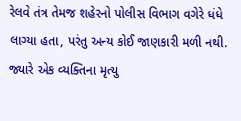રેલવે તંત્ર તેમજ શહેરનો પોલીસ વિભાગ વગેરે ધંધે લાગ્યા હતા, પરંતુ અન્ય કોઈ જાણકારી મળી નથી. જ્યારે એક વ્યક્તિના મૃત્યુ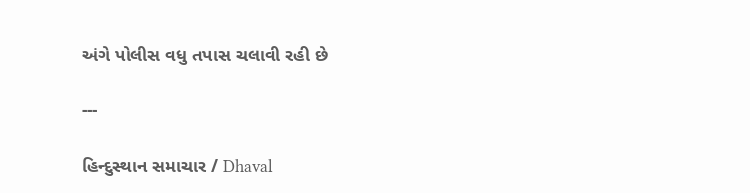અંગે પોલીસ વધુ તપાસ ચલાવી રહી છે

---

હિન્દુસ્થાન સમાચાર / Dhaval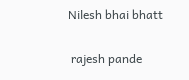Nilesh bhai bhatt

 rajesh pande